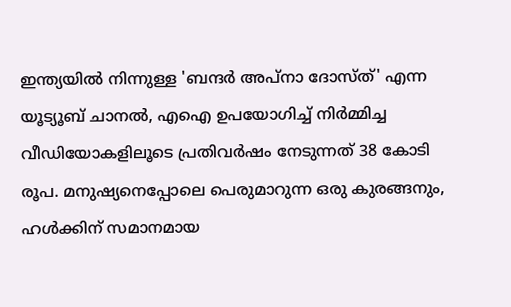ഇന്ത്യയിൽ നിന്നുള്ള 'ബന്ദർ അപ്നാ ദോസ്ത്' എന്ന യൂട്യൂബ് ചാനൽ, എഐ ഉപയോഗിച്ച് നിർമ്മിച്ച വീഡിയോകളിലൂടെ പ്രതിവർഷം നേടുന്നത് 38 കോടി രൂപ. മനുഷ്യനെപ്പോലെ പെരുമാറുന്ന ഒരു കുരങ്ങനും, ഹൾക്കിന് സമാനമായ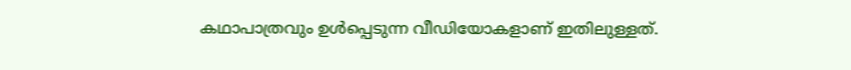കഥാപാത്രവും ഉൾപ്പെടുന്ന വീഡിയോകളാണ് ഇതിലുള്ളത്.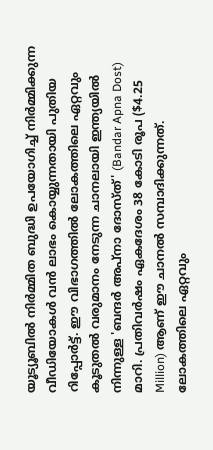യൂട്യൂബിൽ നിർമ്മിത ബുദ്ധി ഉപയോഗിച്ച് നിർമ്മിക്കുന്ന വീഡിയോകൾ വൻ ലാഭം കൊയ്യുന്നതായി പുതിയ റിപ്പോർട്ട്. ഈ വിഭാഗത്തിൽ ലോകത്തിലെ ഏറ്റവും കൂടുതൽ വരുമാനം നേടുന്ന ചാനലായി ഇന്ത്യയിൽ നിന്നുള്ള 'ബന്ദർ അപ്നാ ദോസ്ത്' (Bandar Apna Dost) മാറി. പ്രതിവർഷം ഏകദേശം 38 കോടി രൂപ ($4.25 Million) ആണ് ഈ ചാനൽ സമ്പാദിക്കുന്നത്. ലോകത്തിലെ ഏറ്റവും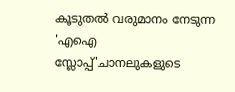കൂടുതൽ വരുമാനം നേടുന്ന 'എഐ സ്ലോപ്പ്'ചാനലുകളുടെ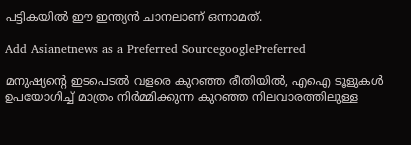പട്ടികയിൽ ഈ ഇന്ത്യൻ ചാനലാണ് ഒന്നാമത്.

Add Asianetnews as a Preferred SourcegooglePreferred

മനുഷ്യന്റെ ഇടപെടൽ വളരെ കുറഞ്ഞ രീതിയിൽ, എഐ ടൂളുകൾ ഉപയോഗിച്ച് മാത്രം നിർമ്മിക്കുന്ന കുറഞ്ഞ നിലവാരത്തിലുള്ള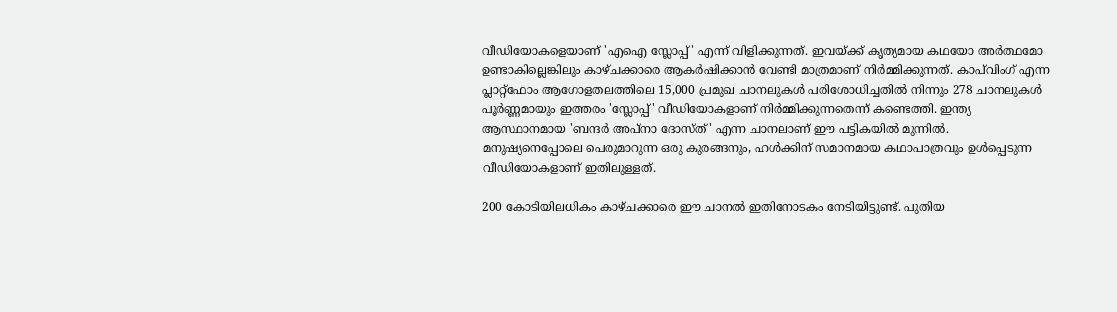വീഡിയോകളെയാണ് 'എഐ സ്ലോപ്പ്' എന്ന് വിളിക്കുന്നത്. ഇവയ്ക്ക് കൃത്യമായ കഥയോ അർത്ഥമോ ഉണ്ടാകില്ലെങ്കിലും കാഴ്ചക്കാരെ ആകർഷിക്കാൻ വേണ്ടി മാത്രമാണ് നിർമ്മിക്കുന്നത്. കാപ്‌വിംഗ് എന്ന പ്ലാറ്റ്‌ഫോം ആഗോളതലത്തിലെ 15,000 പ്രമുഖ ചാനലുകൾ പരിശോധിച്ചതിൽ നിന്നും 278 ചാനലുകൾ പൂർണ്ണമായും ഇത്തരം 'സ്ലോപ്പ്' വീഡിയോകളാണ് നിർമ്മിക്കുന്നതെന്ന് കണ്ടെത്തി. ഇന്ത്യ ആസ്ഥാനമായ 'ബന്ദർ അപ്നാ ദോസ്ത്' എന്ന ചാനലാണ് ഈ പട്ടികയിൽ മുന്നിൽ. മനുഷ്യനെപ്പോലെ പെരുമാറുന്ന ഒരു കുരങ്ങനും, ഹൾക്കിന് സമാനമായ കഥാപാത്രവും ഉൾപ്പെടുന്ന വീഡിയോകളാണ് ഇതിലുള്ളത്.

200 കോടിയിലധികം കാഴ്ചക്കാരെ ഈ ചാനൽ ഇതിനോടകം നേടിയിട്ടുണ്ട്. പുതിയ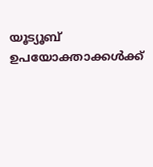യൂട്യൂബ് ഉപയോക്താക്കൾക്ക്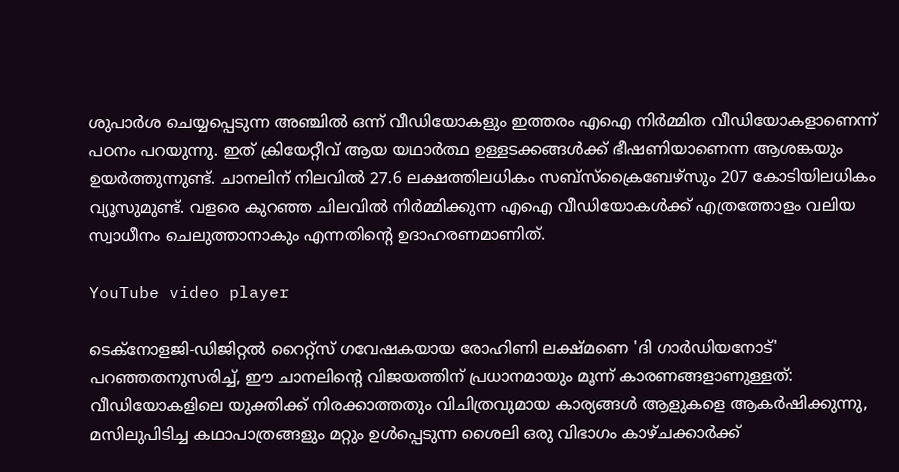ശുപാർശ ചെയ്യപ്പെടുന്ന അഞ്ചിൽ ഒന്ന് വീഡിയോകളും ഇത്തരം എഐ നിർമ്മിത വീഡിയോകളാണെന്ന് പഠനം പറയുന്നു. ഇത് ക്രിയേറ്റീവ് ആയ യഥാർത്ഥ ഉള്ളടക്കങ്ങൾക്ക് ഭീഷണിയാണെന്ന ആശങ്കയും ഉയർത്തുന്നുണ്ട്. ചാനലിന് നിലവിൽ 27.6 ലക്ഷത്തിലധികം സബ്‌സ്‌ക്രൈബേഴ്‌സും 207 കോടിയിലധികം വ്യൂസുമുണ്ട്. വളരെ കുറഞ്ഞ ചിലവിൽ നിർമ്മിക്കുന്ന എഐ വീഡിയോകൾക്ക് എത്രത്തോളം വലിയ സ്വാധീനം ചെലുത്താനാകും എന്നതിന്റെ ഉദാഹരണമാണിത്.

YouTube video player

ടെക്നോളജി-ഡിജിറ്റൽ റൈറ്റ്സ് ഗവേഷകയായ രോഹിണി ലക്ഷ്മണെ 'ദി ഗാർഡിയനോട്' പറഞ്ഞതനുസരിച്ച്, ഈ ചാനലിന്റെ വിജയത്തിന് പ്രധാനമായും മൂന്ന് കാരണങ്ങളാണുള്ളത്: വീഡിയോകളിലെ യുക്തിക്ക് നിരക്കാത്തതും വിചിത്രവുമായ കാര്യങ്ങൾ ആളുകളെ ആകർഷിക്കുന്നു, മസിലുപിടിച്ച കഥാപാത്രങ്ങളും മറ്റും ഉൾപ്പെടുന്ന ശൈലി ഒരു വിഭാഗം കാഴ്ചക്കാർക്ക്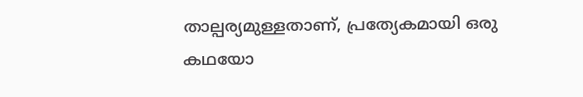താല്പര്യമുള്ളതാണ്, പ്രത്യേകമായി ഒരു കഥയോ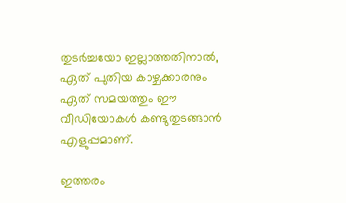തുടർച്ചയോ ഇല്ലാത്തതിനാൽ, ഏത് പുതിയ കാഴ്ചക്കാരനും ഏത് സമയത്തും ഈ വീഡിയോകൾ കണ്ടുതുടങ്ങാൻ എളുപ്പമാണ്.

ഇത്തരം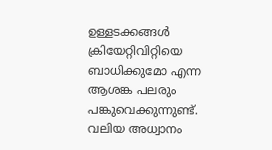ഉള്ളടക്കങ്ങൾ ക്രിയേറ്റിവിറ്റിയെ ബാധിക്കുമോ എന്ന ആശങ്ക പലരും പങ്കുവെക്കുന്നുണ്ട്. വലിയ അധ്വാനം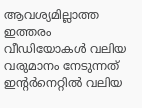ആവശ്യമില്ലാത്ത ഇത്തരം വീഡിയോകൾ വലിയ വരുമാനം നേടുന്നത് ഇന്റർനെറ്റിൽ വലിയ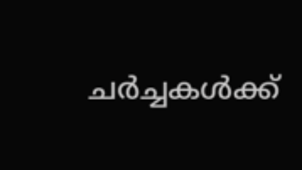ചർച്ചകൾക്ക്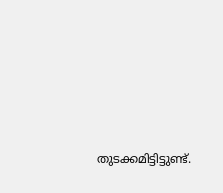തുടക്കമിട്ടിട്ടുണ്ട്.